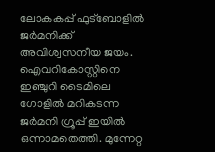ലോകകപ്പ് ഫുട്ബോളിൽ ജർമനിക്ക് അവിശ്വസനീയ ജയം. ഐവറികോസ്റ്റിനെ ഇഞ്ചുറി ടൈമിലെ ഗോളിൽ മറികടന്ന ജർമനി ഗ്രൂപ്പ് ഇയിൽ ഒന്നാമതെത്തി. മുന്നേറ്റ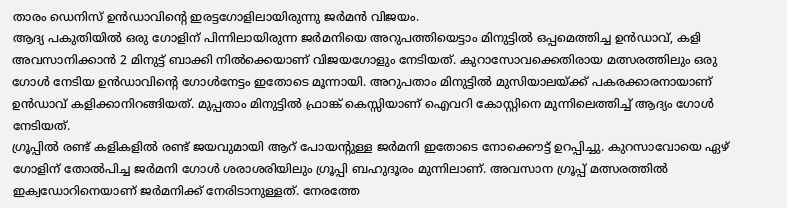താരം ഡെനിസ് ഉൻഡാവിന്റെ ഇരട്ടഗോളിലായിരുന്നു ജർമൻ വിജയം.
ആദ്യ പകുതിയിൽ ഒരു ഗോളിന് പിന്നിലായിരുന്ന ജർമനിയെ അറുപത്തിയെട്ടാം മിനുട്ടിൽ ഒപ്പമെത്തിച്ച ഉൻഡാവ്, കളി അവസാനിക്കാൻ 2 മിനുട്ട് ബാക്കി നിൽക്കെയാണ് വിജയഗോളും നേടിയത്. കുറാസോവക്കെതിരായ മത്സരത്തിലും ഒരു ഗോൾ നേടിയ ഉൻഡാവിന്റെ ഗോൾനേട്ടം ഇതോടെ മൂന്നായി. അറുപതാം മിനുട്ടിൽ മുസിയാലയ്ക്ക് പകരക്കാരനായാണ് ഉൻഡാവ് കളിക്കാനിറങ്ങിയത്. മുപ്പതാം മിനുട്ടിൽ ഫ്രാങ്ക് കെസ്സിയാണ് ഐവറി കോസ്റ്റിനെ മുന്നിലെത്തിച്ച് ആദ്യം ഗോൾ നേടിയത്.
ഗ്രൂപ്പിൽ രണ്ട് കളികളിൽ രണ്ട് ജയവുമായി ആറ് പോയന്റുള്ള ജർമനി ഇതോടെ നോക്കൌട്ട് ഉറപ്പിച്ചു. കുറസാവോയെ ഏഴ് ഗോളിന് തോൽപിച്ച ജർമനി ഗോൾ ശരാശരിയിലും ഗ്രൂപ്പി ബഹുദൂരം മുന്നിലാണ്. അവസാന ഗ്രൂപ്പ് മത്സരത്തിൽ ഇക്വഡോറിനെയാണ് ജർമനിക്ക് നേരിടാനുള്ളത്. നേരത്തേ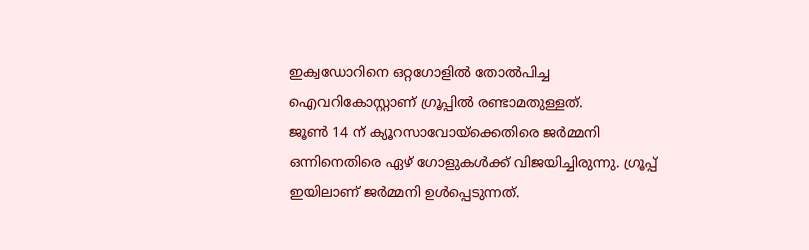ഇക്വഡോറിനെ ഒറ്റഗോളിൽ തോൽപിച്ച ഐവറികോസ്റ്റാണ് ഗ്രൂപ്പിൽ രണ്ടാമതുള്ളത്.
ജൂൺ 14 ന് ക്യൂറസാവോയ്ക്കെതിരെ ജർമ്മനി ഒന്നിനെതിരെ ഏഴ് ഗോളുകൾക്ക് വിജയിച്ചിരുന്നു. ഗ്രൂപ്പ് ഇയിലാണ് ജർമ്മനി ഉൾപ്പെടുന്നത്.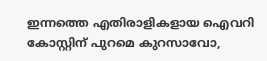ഇന്നത്തെ എതിരാളികളായ ഐവറി കോസ്റ്റിന് പുറമെ കുറസാവോ,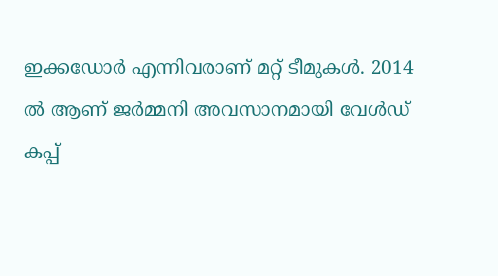ഇക്കഡോർ എന്നിവരാണ് മറ്റ് ടീമുകൾ. 2014 ൽ ആണ് ജർമ്മനി അവസാനമായി വേൾഡ് കപ്പ്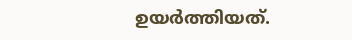ഉയർത്തിയത്.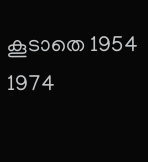കൂടാതെ 1954 1974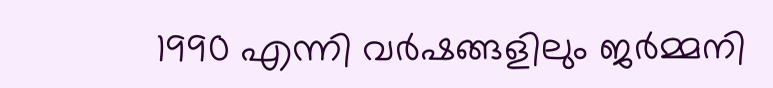1990 എന്നി വർഷങ്ങളിലും ജർമ്മനി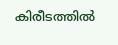കിരീടത്തിൽ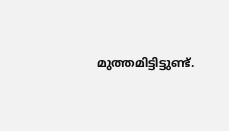മുത്തമിട്ടിട്ടുണ്ട്.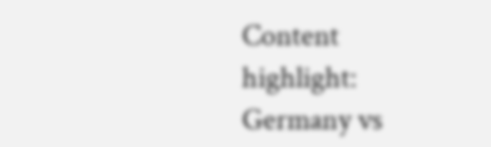Content highlight: Germany vs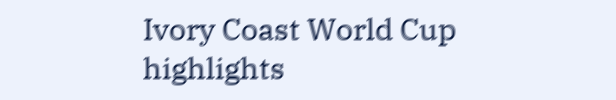Ivory Coast World Cup highlights